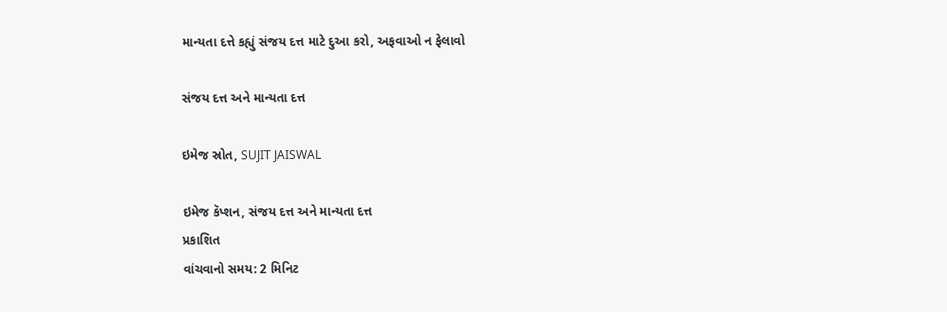માન્યતા દત્તે કહ્યું સંજય દત્ત માટે દુઆ કરો, અફવાઓ ન ફેલાવો

સંજય દત્ત અને માન્યતા દત્ત

ઇમેજ સ્રોત, SUJIT JAISWAL

ઇમેજ કૅપ્શન, સંજય દત્ત અને માન્યતા દત્ત
પ્રકાશિત
વાંચવાનો સમય: 2 મિનિટ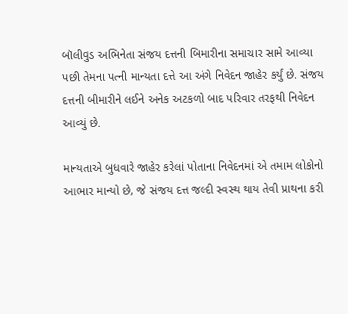બૉલીવુડ અભિનેતા સંજય દત્તની બિમારીના સમાચાર સામે આવ્યા પછી તેમના પત્ની માન્યતા દત્તે આ અંગે નિવેદન જાહેર કર્યું છે. સંજય દત્તની બીમારીને લઈને અનેક અટકળો બાદ પરિવાર તરફથી નિવેદન આવ્યું છે.

માન્યતાએ બુધવારે જાહેર કરેલાં પોતાના નિવેદનમાં એ તમામ લોકોનો આભાર માન્યો છે, જે સંજય દત્ત જલ્દી સ્વસ્થ થાય તેવી પ્રાથના કરી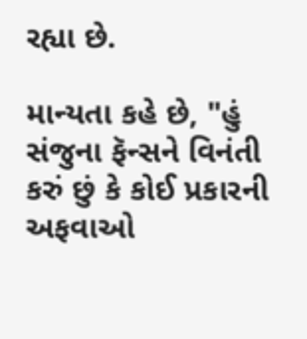રહ્યા છે.

માન્યતા કહે છે, "હું સંજુના ફૅન્સને વિનંતી કરું છું કે કોઈ પ્રકારની અફવાઓ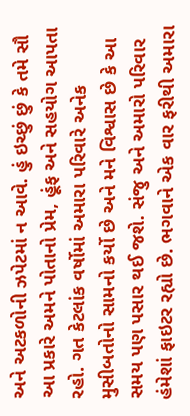અને અટકળોની ઝપેટમાં ન આવે. હું ઇચ્છું છું કે તમે સૌ આ પ્રકારે અમને પોતાનો પ્રેમ, હૂંફ અને સહયોગ આપતા રહો. ગત કેટલાંક વર્ષોમાં અમારા પરિવારે અનેક મુસીબતોનો સામનો કર્યો છે અને મને વિશ્વાસ છે કે આ સમય પણ પસાર થઈ જશે. સંજુ અને અમારો પરિવાર હંમેશાં ફાઇટર રહ્યો છે. ભગવાને એક વાર ફરીથી અમારા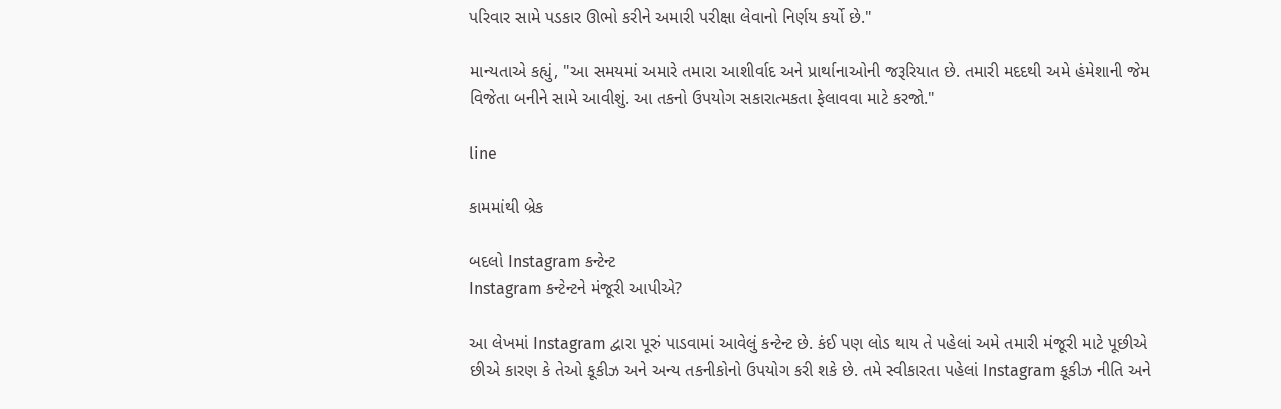પરિવાર સામે પડકાર ઊભો કરીને અમારી પરીક્ષા લેવાનો નિર્ણય કર્યો છે."

માન્યતાએ કહ્યું, "આ સમયમાં અમારે તમારા આશીર્વાદ અને પ્રાર્થાનાઓની જરૂરિયાત છે. તમારી મદદથી અમે હંમેશાની જેમ વિજેતા બનીને સામે આવીશું. આ તકનો ઉપયોગ સકારાત્મકતા ફેલાવવા માટે કરજો."

line

કામમાંથી બ્રેક

બદલો Instagram કન્ટેન્ટ
Instagram કન્ટેન્ટને મંજૂરી આપીએ?

આ લેખમાં Instagram દ્વારા પૂરું પાડવામાં આવેલું કન્ટેન્ટ છે. કંઈ પણ લોડ થાય તે પહેલાં અમે તમારી મંજૂરી માટે પૂછીએ છીએ કારણ કે તેઓ કૂકીઝ અને અન્ય તકનીકોનો ઉપયોગ કરી શકે છે. તમે સ્વીકારતા પહેલાં Instagram કૂકીઝ નીતિ અને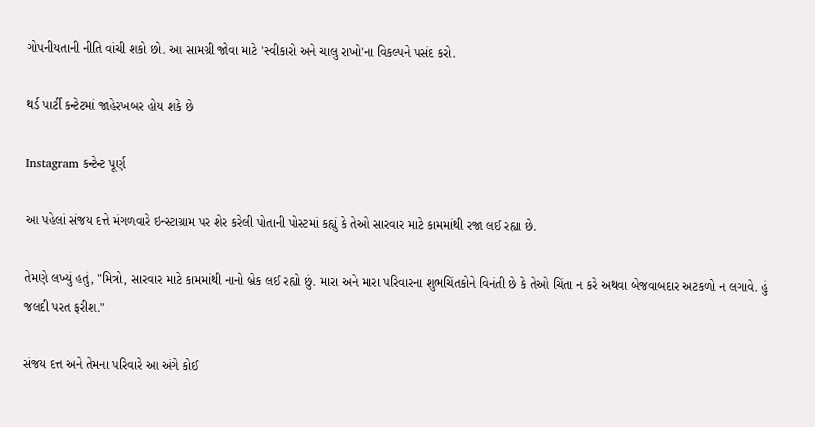ગોપનીયતાની નીતિ વાંચી શકો છો. આ સામગ્રી જોવા માટે 'સ્વીકારો અને ચાલુ રાખો'ના વિકલ્પને પસંદ કરો.

થર્ડ પાર્ટી કન્ટેટમાં જાહેરખબર હોય શકે છે

Instagram કન્ટેન્ટ પૂર્ણ

આ પહેલાં સંજય દત્તે મંગળવારે ઇન્સ્ટાગ્રામ પર શેર કરેલી પોતાની પોસ્ટમાં કહ્યું કે તેઓ સારવાર માટે કામમાંથી રજા લઈ રહ્યા છે.

તેમણે લખ્યું હતું, "મિત્રો, સારવાર માટે કામમાંથી નાનો બ્રેક લઈ રહ્યો છું. મારા અને મારા પરિવારના શુભચિંતકોને વિનંતી છે કે તેઓ ચિંતા ન કરે અથવા બેજવાબદાર અટકળો ન લગાવે. હું જલદી પરત ફરીશ."

સંજય દત્ત અને તેમના પરિવારે આ અંગે કોઈ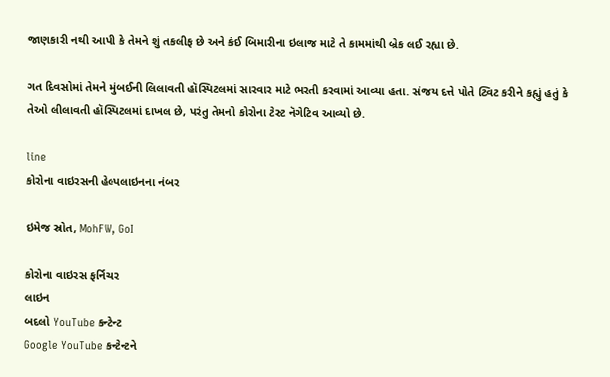જાણકારી નથી આપી કે તેમને શું તકલીફ છે અને કંઈ બિમારીના ઇલાજ માટે તે કામમાંથી બ્રેક લઈ રહ્યા છે.

ગત દિવસોમાં તેમને મુંબઈની લિલાવતી હૉસ્પિટલમાં સારવાર માટે ભરતી કરવામાં આવ્યા હતા. સંજય દત્તે પોતે ટ્વિટ કરીને કહ્યું હતું કે તેઓ લીલાવતી હૉસ્પિટલમાં દાખલ છે, પરંતુ તેમનો કોરોના ટેસ્ટ નૅગેટિવ આવ્યો છે.

line
કોરોના વાઇરસની હેલ્પલાઇનના નંબર

ઇમેજ સ્રોત, MohFW, GoI

કોરોના વાઇરસ ફર્નિચર
લાઇન
બદલો YouTube કન્ટેન્ટ
Google YouTube કન્ટેન્ટને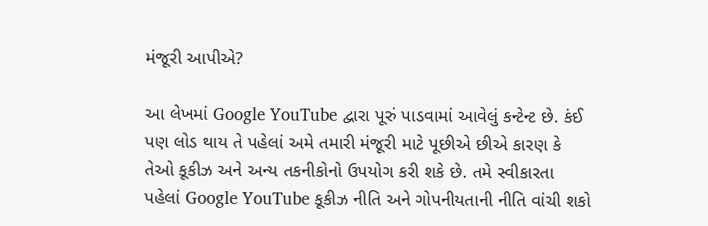મંજૂરી આપીએ?

આ લેખમાં Google YouTube દ્વારા પૂરું પાડવામાં આવેલું કન્ટેન્ટ છે. કંઈ પણ લોડ થાય તે પહેલાં અમે તમારી મંજૂરી માટે પૂછીએ છીએ કારણ કે તેઓ કૂકીઝ અને અન્ય તકનીકોનો ઉપયોગ કરી શકે છે. તમે સ્વીકારતા પહેલાં Google YouTube કૂકીઝ નીતિ અને ગોપનીયતાની નીતિ વાંચી શકો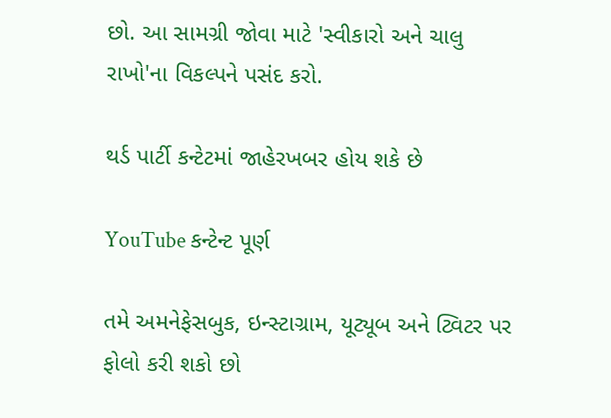છો. આ સામગ્રી જોવા માટે 'સ્વીકારો અને ચાલુ રાખો'ના વિકલ્પને પસંદ કરો.

થર્ડ પાર્ટી કન્ટેટમાં જાહેરખબર હોય શકે છે

YouTube કન્ટેન્ટ પૂર્ણ

તમે અમનેફેસબુક, ઇન્સ્ટાગ્રામ, યૂટ્યૂબ અને ટ્વિટર પર ફોલો કરી શકો છો